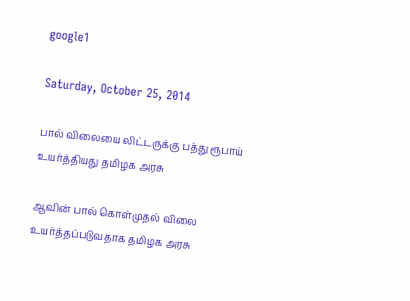google1

Saturday, October 25, 2014

பால் விலையை லிட்டருக்கு பத்து ரூபாய் உயர்த்தியது தமிழக அரசு

ஆவின் பால் கொள்முதல் விலை உயர்த்தப்படுவதாக தமிழக அரசு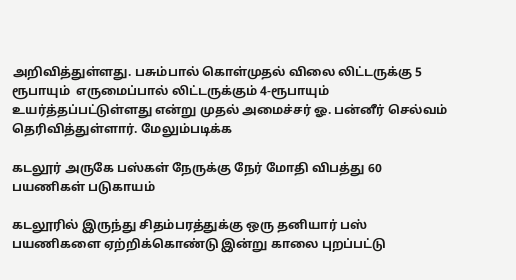அறிவித்துள்ளது. பசும்பால் கொள்முதல் விலை லிட்டருக்கு 5 ரூபாயும்  எருமைப்பால் லிட்டருக்கும் 4-ரூபாயும்  உயர்த்தப்பட்டுள்ளது என்று முதல் அமைச்சர் ஓ. பன்னீர் செல்வம் தெரிவித்துள்ளார். மேலும்படிக்க

கடலூர் அருகே பஸ்கள் நேருக்கு நேர் மோதி விபத்து 60 பயணிகள் படுகாயம்

கடலூரில் இருந்து சிதம்பரத்துக்கு ஒரு தனியார் பஸ் பயணிகளை ஏற்றிக்கொண்டு இன்று காலை புறப்பட்டு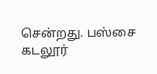சென்றது. பஸ்சை கடலூர்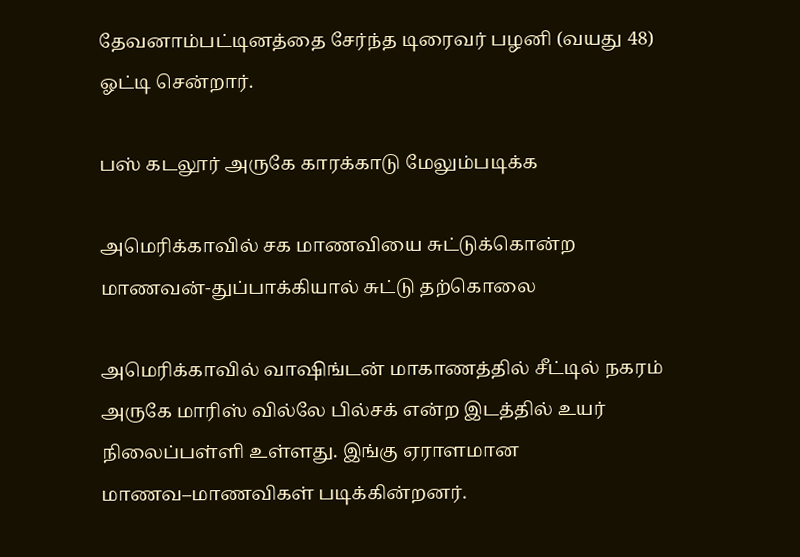தேவனாம்பட்டினத்தை சேர்ந்த டிரைவர் பழனி (வயது 48) ஓட்டி சென்றார்.

பஸ் கடலூர் அருகே காரக்காடு மேலும்படிக்க

அமெரிக்காவில் சக மாணவியை சுட்டுக்கொன்ற மாணவன்-துப்பாக்கியால் சுட்டு தற்கொலை

அமெரிக்காவில் வாஷிங்டன் மாகாணத்தில் சீட்டில் நகரம் அருகே மாரிஸ் வில்லே பில்சக் என்ற இடத்தில் உயர் நிலைப்பள்ளி உள்ளது. இங்கு ஏராளமான மாணவ–மாணவிகள் படிக்கின்றனர்.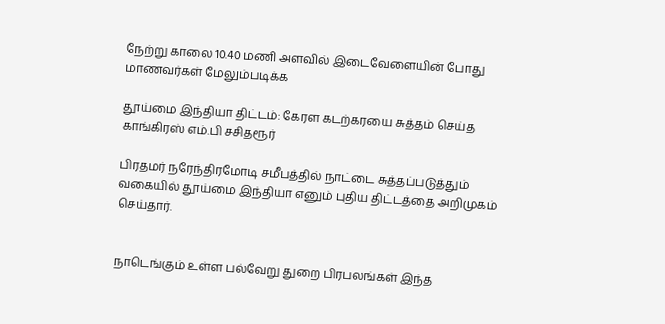நேற்று காலை 10.40 மணி அளவில் இடைவேளையின் போது மாணவர்கள் மேலும்படிக்க

தூய்மை இந்தியா திட்டம்: கேரள கடற்கரயை சுத்தம் செய்த காங்கிரஸ் எம்.பி சசிதரூர்

பிரதமர் நரேந்திரமோடி சமீபத்தில் நாட்டை சுத்தப்படுத்தும் வகையில் தூய்மை இந்தியா எனும் புதிய திட்டத்தை அறிமுகம் செய்தார்.


நாடெங்கும் உள்ள பல்வேறு துறை பிரபலங்கள் இந்த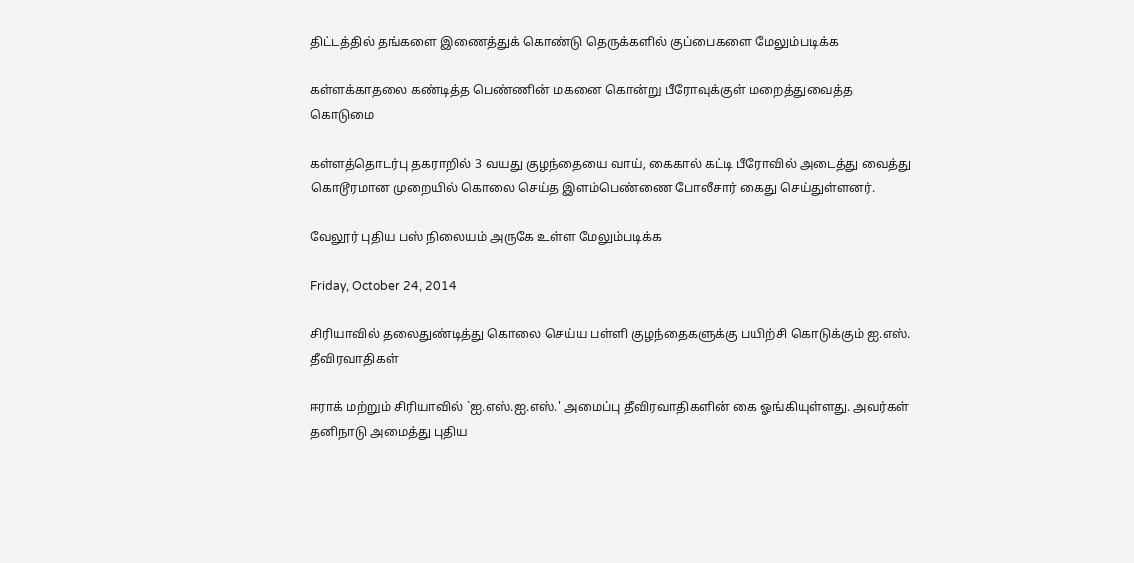திட்டத்தில் தங்களை இணைத்துக் கொண்டு தெருக்களில் குப்பைகளை மேலும்படிக்க

கள்ளக்காதலை கண்டித்த பெண்ணின் மகனை கொன்று பீரோவுக்குள் மறைத்துவைத்த கொடுமை

கள்ளத்தொடர்பு தகராறில் 3 வயது குழந்தையை வாய், கைகால் கட்டி பீரோவில் அடைத்து வைத்து கொடூரமான முறையில் கொலை செய்த இளம்பெண்ணை போலீசார் கைது செய்துள்ளனர்.

வேலூர் புதிய பஸ் நிலையம் அருகே உள்ள மேலும்படிக்க

Friday, October 24, 2014

சிரியாவில் தலைதுண்டித்து கொலை செய்ய பள்ளி குழந்தைகளுக்கு பயிற்சி கொடுக்கும் ஐ.எஸ். தீவிரவாதிகள்

ஈராக் மற்றும் சிரியாவில் `ஐ.எஸ்.ஐ.எஸ்.' அமைப்பு தீவிரவாதிகளின் கை ஓங்கியுள்ளது. அவர்கள் தனிநாடு அமைத்து புதிய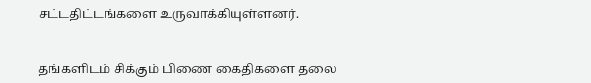சட்டதிட்டங்களை உருவாக்கியுள்ளனர்.


தங்களிடம் சிக்கும் பிணை கைதிகளை தலை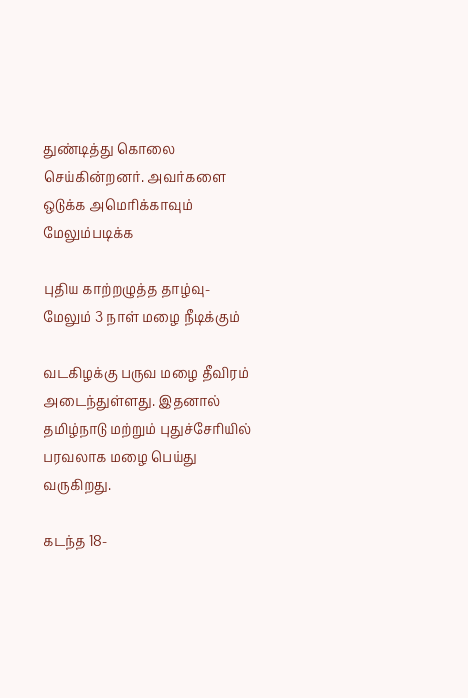துண்டித்து கொலை செய்கின்றனர். அவர்களை ஒடுக்க அமெரிக்காவும் மேலும்படிக்க

புதிய காற்றழுத்த தாழ்வு- மேலும் 3 நாள் மழை நீடிக்கும்

வடகிழக்கு பருவ மழை தீவிரம் அடைந்துள்ளது. இதனால் தமிழ்நாடு மற்றும் புதுச்சேரியில் பரவலாக மழை பெய்து வருகிறது.

கடந்த 18-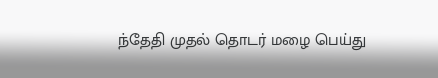ந்தேதி முதல் தொடர் மழை பெய்து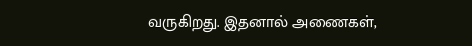வருகிறது. இதனால் அணைகள்,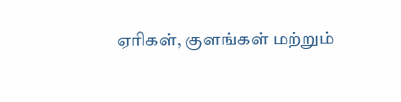ஏரிகள், குளங்கள் மற்றும்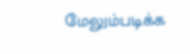மேலும்படிக்க